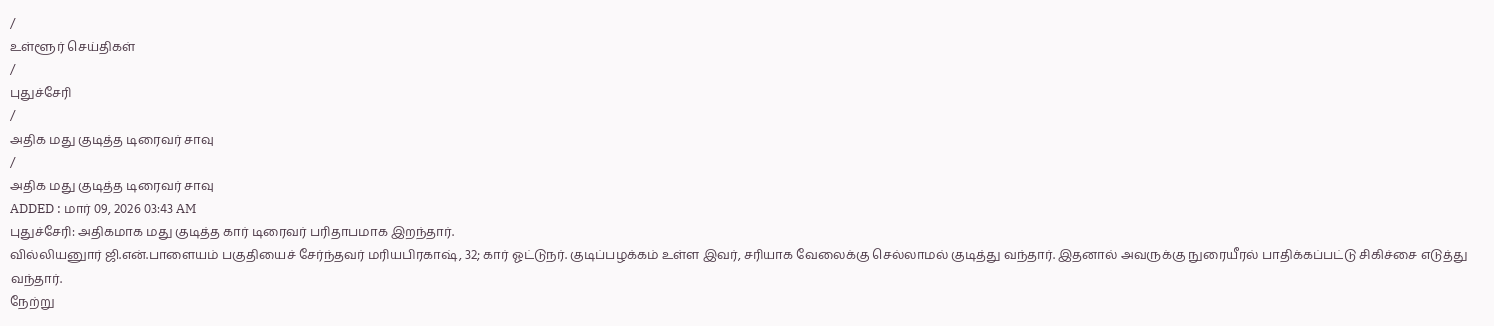/
உள்ளூர் செய்திகள்
/
புதுச்சேரி
/
அதிக மது குடித்த டிரைவர் சாவு
/
அதிக மது குடித்த டிரைவர் சாவு
ADDED : மார் 09, 2026 03:43 AM
புதுச்சேரி: அதிகமாக மது குடித்த கார் டிரைவர் பரிதாபமாக இறந்தார்.
வில்லியனுார் ஜி.என்.பாளையம் பகுதியைச் சேர்ந்தவர் மரியபிரகாஷ், 32; கார் ஓட்டுநர். குடிப்பழக்கம் உள்ள இவர், சரியாக வேலைக்கு செல்லாமல் குடித்து வந்தார். இதனால் அவருக்கு நுரையீரல் பாதிக்கப்பட்டு சிகிச்சை எடுத்து வந்தார்.
நேற்று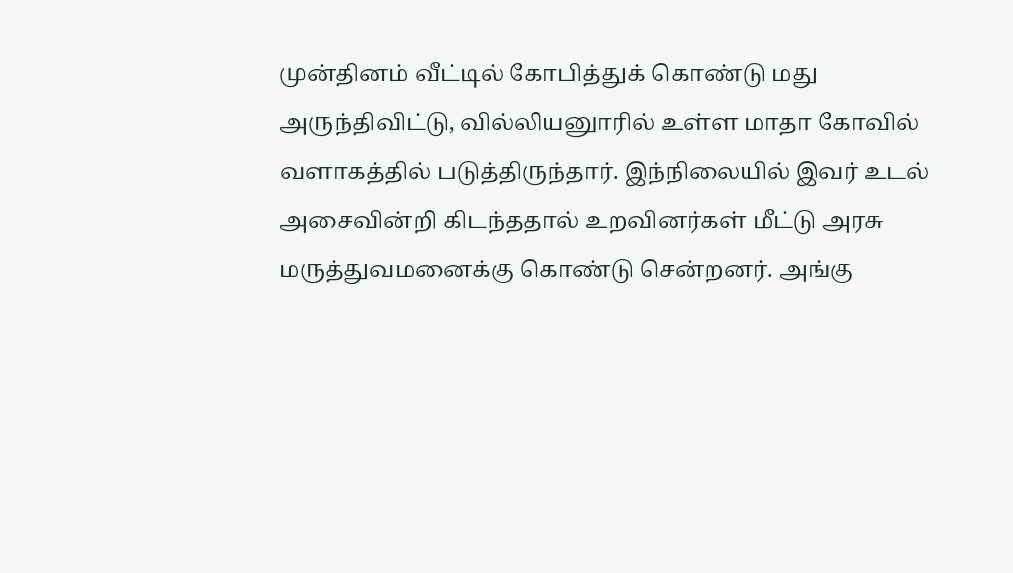முன்தினம் வீட்டில் கோபித்துக் கொண்டு மது அருந்திவிட்டு, வில்லியனுாரில் உள்ள மாதா கோவில் வளாகத்தில் படுத்திருந்தார். இந்நிலையில் இவர் உடல் அசைவின்றி கிடந்ததால் உறவினர்கள் மீட்டு அரசு மருத்துவமனைக்கு கொண்டு சென்றனர். அங்கு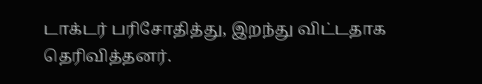டாக்டர் பரிசோதித்து, இறந்து விட்டதாக தெரிவித்தனர்.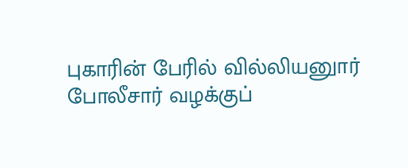புகாரின் பேரில் வில்லியனுார் போலீசார் வழக்குப்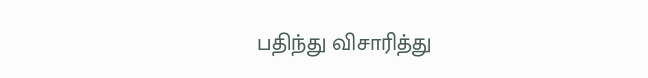பதிந்து விசாரித்து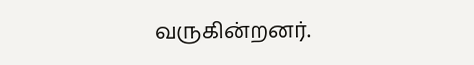வருகின்றனர்.